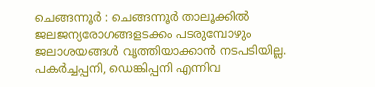ചെങ്ങന്നൂർ : ചെങ്ങന്നൂർ താലൂക്കിൽ ജലജന്യരോഗങ്ങളടക്കം പടരുമ്പോഴും ജലാശയങ്ങൾ വൃത്തിയാക്കാൻ നടപടിയില്ല. പകർച്ചപ്പനി, ഡെങ്കിപ്പനി എന്നിവ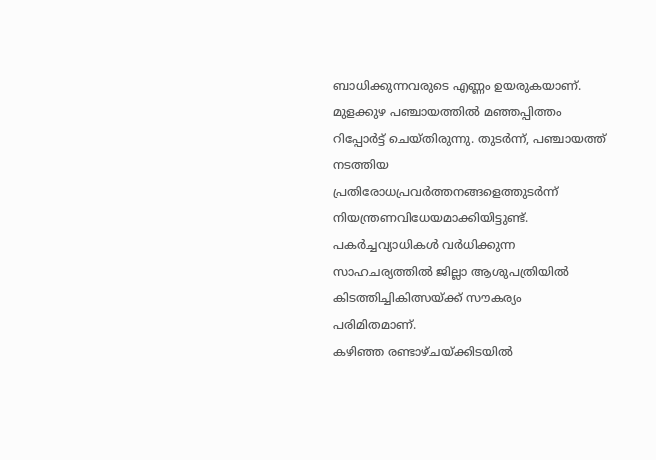ബാധിക്കുന്നവരുടെ എണ്ണം ഉയരുകയാണ്. മുളക്കുഴ പഞ്ചായത്തിൽ മഞ്ഞപ്പിത്തം റിപ്പോർട്ട് ചെയ്തിരുന്നു. തുടർന്ന്, പഞ്ചായത്ത് നടത്തിയ പ്രതിരോധപ്രവർത്തനങ്ങളെത്തുടർന്ന് നിയന്ത്രണവിധേയമാക്കിയിട്ടുണ്ട്. പകർച്ചവ്യാധികൾ വർധിക്കുന്ന സാഹചര്യത്തിൽ ജില്ലാ ആശുപത്രിയിൽ കിടത്തിച്ചികിത്സയ്ക്ക് സൗകര്യം പരിമിതമാണ്.
കഴിഞ്ഞ രണ്ടാഴ്ചയ്ക്കിടയിൽ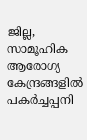ജില്ല, സാമൂഹിക ആരോഗ്യ കേന്ദ്രങ്ങളിൽ പകർച്ചപ്പനി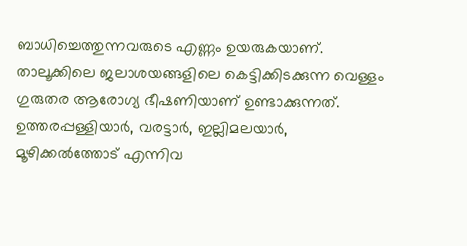ബാധിച്ചെത്തുന്നവരുടെ എണ്ണം ഉയരുകയാണ്. താലൂക്കിലെ ജലാശയങ്ങളിലെ കെട്ടിക്കിടക്കുന്ന വെള്ളം ഗുരുതര ആരോഗ്യ ഭീഷണിയാണ് ഉണ്ടാക്കുന്നത്. ഉത്തരപ്പള്ളിയാർ, വരട്ടാർ, ഇല്ലിമലയാർ, മൂഴിക്കൽത്തോട് എന്നിവ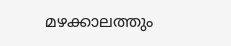മഴക്കാലത്തും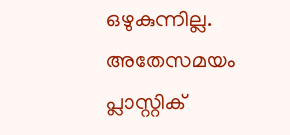ഒഴുകുന്നില്ല. അതേസമയം പ്ലാസ്റ്റിക്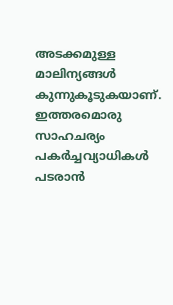അടക്കമുള്ള മാലിന്യങ്ങൾ കുന്നുകൂടുകയാണ്. ഇത്തരമൊരു സാഹചര്യം പകർച്ചവ്യാധികൾ പടരാൻ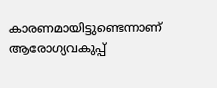കാരണമായിട്ടുണ്ടെന്നാണ് ആരോഗ്യവകുപ്പ്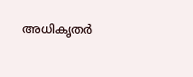അധികൃതർ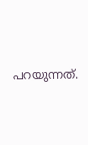പറയുന്നത്.